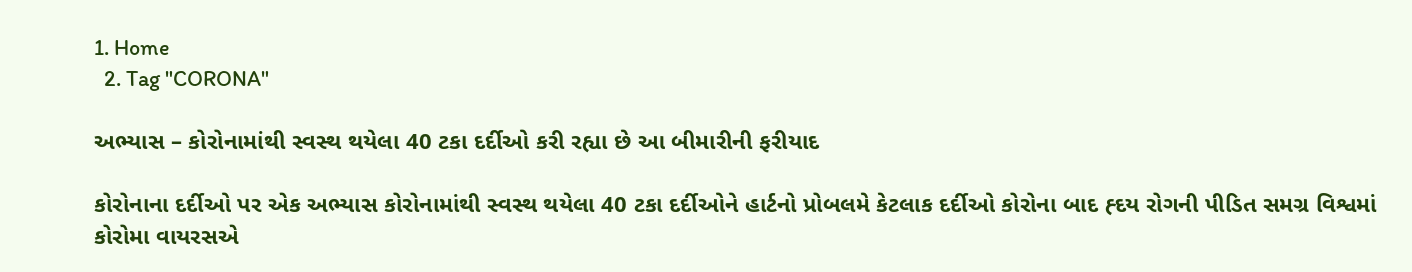1. Home
  2. Tag "CORONA"

અભ્યાસ – કોરોનામાંથી સ્વસ્થ થયેલા 40 ટકા દર્દીઓ કરી રહ્યા છે આ બીમારીની ફરીયાદ

કોરોનાના દર્દીઓ પર એક અભ્યાસ કોરોનામાંથી સ્વસ્થ થયેલા 40 ટકા દર્દીઓને હાર્ટનો પ્રોબલમે કેટલાક દર્દીઓ કોરોના બાદ હ્દય રોગની પીડિત સમગ્ર વિશ્વમાં કોરોમા વાયરસએ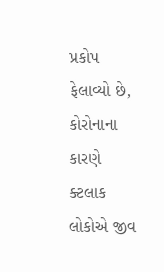પ્રકોપ ફેલાવ્યો છે, કોરોનાના કારણે ક્ટલાક લોકોએ જીવ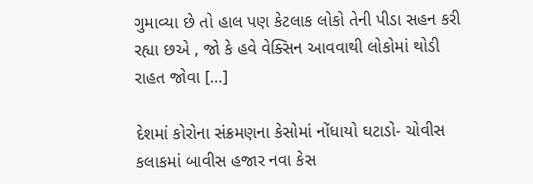ગુમાવ્યા છે તો હાલ પણ કેટલાક લોકો તેની પીડા સહન કરી રહ્યા છએ , જો કે હવે વેક્સિન આવવાથી લોકોમાં થોડી રાહત જોવા […]

દેશમાં કોરોના સંક્રમણના કેસોમાં નોંધાયો ઘટાડો- ચોવીસ કલાકમાં બાવીસ હજાર નવા કેસ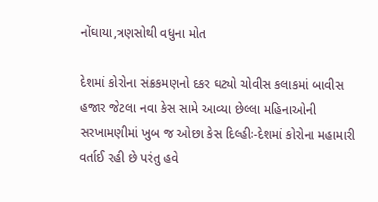નોંઘાયા,ત્રણસોથી વધુના મોત

દેશમાં કોરોના સંક્રકમણનો દકર ઘટ્યો ચોવીસ કલાકમાં બાવીસ હજાર જેટલા નવા કેસ સામે આવ્યા છેલ્લા મહિનાઓની સરખામણીમાં ખુબ જ ઓછા કેસ દિલ્હીઃ-દેશમાં કોરોના મહામારી વર્તાઈ રહી છે પરંતુ હવે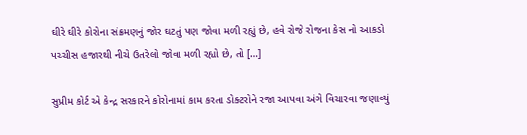ઘીરે ઘીરે કોરોના સંક્રમણનું જોર ઘટતું પણ જોવા મળી રહ્યું છે, હવે રોજે રોજના કેસ નો આકડો પચ્ચીસ હજારથી નીચે ઉતરેલો જોવા મળી રહ્યો છે, તો […]

સુપ્રીમ કોર્ટ એ કેન્દ્ર સરકારને કોરોનામાં કામ કરતા ડોક્ટરોને રજા આપવા અંગે વિચારવા જણાવ્યું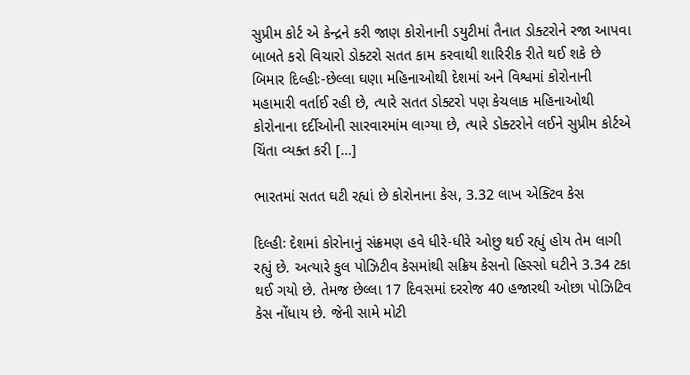સુપ્રીમ કોર્ટ એ કેન્દ્રને કરી જાણ કોરોનાની ડયુટીમાં તૈનાત ડોક્ટરોને રજા આપવા બાબતે કરો વિચારો ડોક્ટરો સતત કામ કરવાથી શારિરીક રીતે થઈ શકે છે બિમાર દિલ્હીઃ-છેલ્લા ઘણા મહિનાઓથી દેશમાં અને વિશ્વમાં કોરોનાની મહામારી વર્તાઈ રહી છે, ત્યારે સતત ડોક્ટરો પણ કેચલાક મહિનાઓથી કોરોનાના દર્દીઓની સારવારમાંમ લાગ્યા છે, ત્યારે ડોક્ટરોને લઈને સુપ્રીમ કોર્ટએ ચિંતા વ્યક્ત કરી […]

ભારતમાં સતત ઘટી રહ્યાં છે કોરોનાના કેસ, 3.32 લાખ એક્ટિવ કેસ

દિલ્હીઃ દેશમાં કોરોનાનું સંક્રમણ હવે ધીરે-ધીરે ઓછુ થઈ રહ્યું હોય તેમ લાગી રહ્યું છે. અત્યારે કુલ પોઝિટીવ કેસમાંથી સક્રિય કેસનો હિસ્સો ઘટીને 3.34 ટકા થઈ ગયો છે. તેમજ છેલ્લા 17 દિવસમાં દરરોજ 40 હજારથી ઓછા પોઝિટિવ કેસ નોંધાય છે. જેની સામે મોટી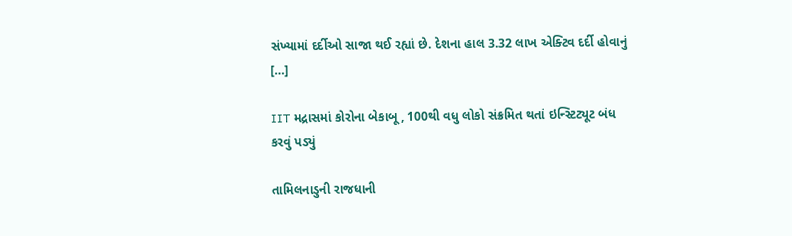સંખ્યામાં દર્દીઓ સાજા થઈ રહ્યાં છે. દેશના હાલ 3.32 લાખ એક્ટિવ દર્દી હોવાનું […]

IIT મદ્રાસમાં કોરોના બેકાબૂ, 100થી વધુ લોકો સંક્રમિત થતાં ઇન્સ્ટિટ્યૂટ બંધ કરવું પડ્યું

તામિલનાડુની રાજધાની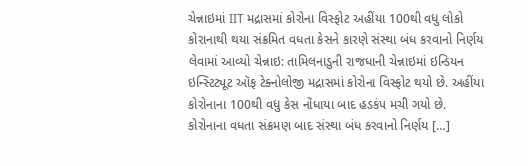ચેન્નાઇમાં IIT મદ્રાસમાં કોરોના વિસ્ફોટ અહીંયા 100થી વધુ લોકો કોરાનાથી થયા સંક્રમિત વધતા કેસને કારણે સંસ્થા બંધ કરવાનો નિર્ણય લેવામાં આવ્યો ચેન્નાઇ: તામિલનાડુની રાજધાની ચેન્નાઇમાં ઇન્ડિયન ઇન્સ્ટિટ્યૂટ ઑફ ટેક્નોલોજી મદ્રાસમાં કોરોના વિસ્ફોટ થયો છે. અહીંયા કોરોનાના 100થી વધુ કેસ નોંધાયા બાદ હડકંપ મચી ગયો છે. કોરોનાના વધતા સંક્રમણ બાદ સંસ્થા બંધ કરવાનો નિર્ણય […]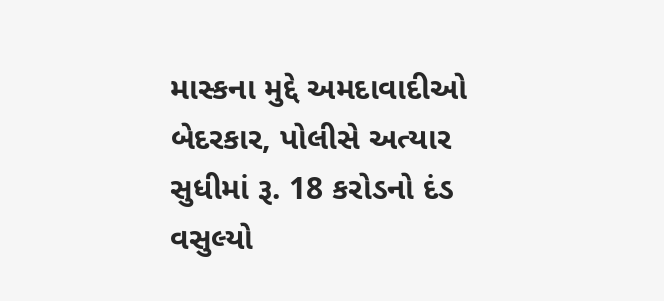માસ્કના મુદ્દે અમદાવાદીઓ બેદરકાર, પોલીસે અત્યાર સુધીમાં રૂ. 18 કરોડનો દંડ વસુલ્યો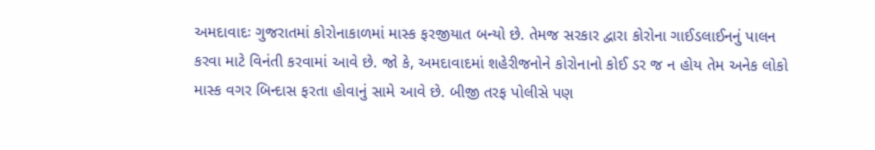અમદાવાદઃ ગુજરાતમાં કોરોનાકાળમાં માસ્ક ફરજીયાત બન્યો છે. તેમજ સરકાર દ્વારા કોરોના ગાઈડલાઈનનું પાલન કરવા માટે વિનંતી કરવામાં આવે છે. જો કે, અમદાવાદમાં શહેરીજનોને કોરોનાનો કોઈ ડર જ ન હોય તેમ અનેક લોકો માસ્ક વગર બિન્દાસ ફરતા હોવાનું સામે આવે છે. બીજી તરફ પોલીસે પણ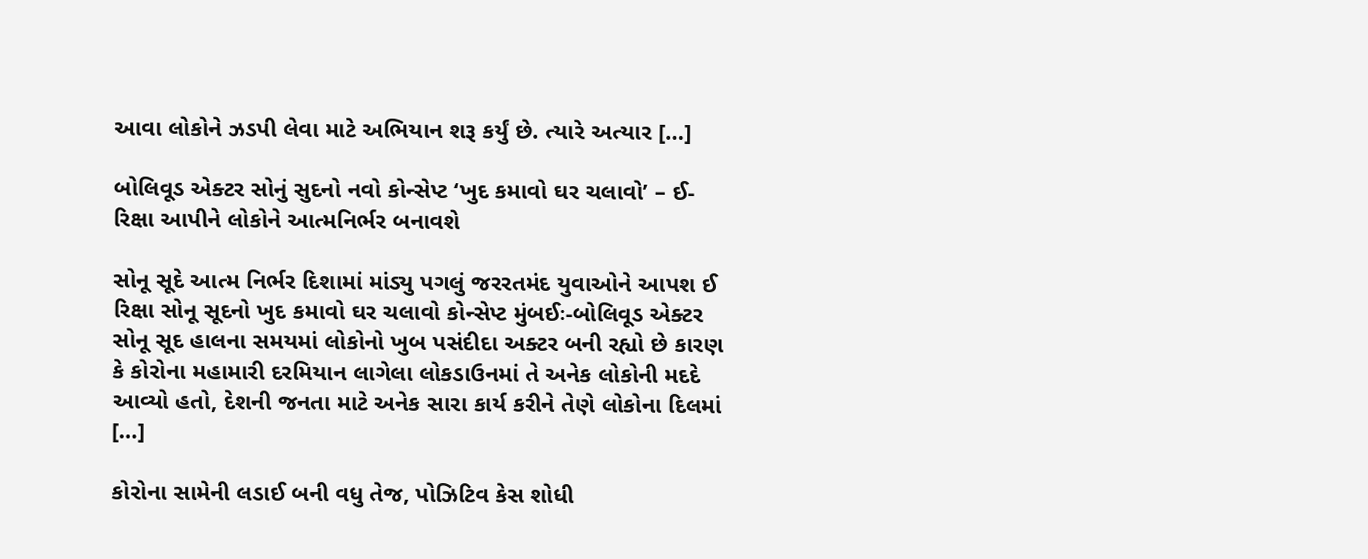આવા લોકોને ઝડપી લેવા માટે અભિયાન શરૂ કર્યું છે. ત્યારે અત્યાર […]

બોલિવૂડ એક્ટર સોનું સુદનો નવો કોન્સેપ્ટ ‘ખુદ કમાવો ઘર ચલાવો’ – ઈ-રિક્ષા આપીને લોકોને આત્મનિર્ભર બનાવશે

સોનૂ સૂદે આત્મ નિર્ભર દિશામાં માંડ્યુ પગલું જરરતમંદ યુવાઓને આપશ ઈ રિક્ષા સોનૂ સૂદનો ખુદ કમાવો ઘર ચલાવો કોન્સેપ્ટ મુંબઈઃ-બોલિવૂડ એક્ટર સોનૂ સૂદ હાલના સમયમાં લોકોનો ખુબ પસંદીદા અક્ટર બની રહ્યો છે કારણ કે કોરોના મહામારી દરમિયાન લાગેલા લોકડાઉનમાં તે અનેક લોકોની મદદે આવ્યો હતો, દેશની જનતા માટે અનેક સારા કાર્ય કરીને તેણે લોકોના દિલમાં […]

કોરોના સામેની લડાઈ બની વધુ તેજ, પોઝિટિવ કેસ શોધી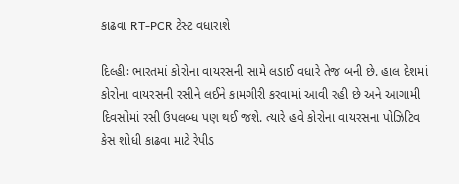કાઢવા RT-PCR ટેસ્ટ વધારાશે

દિલ્હીઃ ભારતમાં કોરોના વાયરસની સામે લડાઈ વધારે તેજ બની છે. હાલ દેશમાં કોરોના વાયરસની રસીને લઈને કામગીરી કરવામાં આવી રહી છે અને આગામી દિવસોમાં રસી ઉપલબ્ધ પણ થઈ જશે. ત્યારે હવે કોરોના વાયરસના પોઝિટિવ કેસ શોધી કાઢવા માટે રેપીડ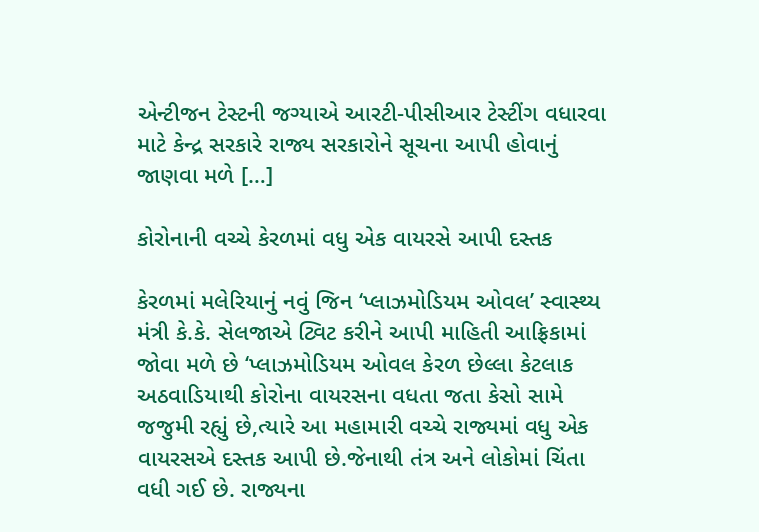એન્ટીજન ટેસ્ટની જગ્યાએ આરટી-પીસીઆર ટેસ્ટીંગ વધારવા માટે કેન્દ્ર સરકારે રાજ્ય સરકારોને સૂચના આપી હોવાનું જાણવા મળે […]

કોરોનાની વચ્ચે કેરળમાં વધુ એક વાયરસે આપી દસ્તક

કેરળમાં મલેરિયાનું નવું જિન ‘પ્લાઝમોડિયમ ઓવલ’ સ્વાસ્થ્ય મંત્રી કે.કે. સેલજાએ ટ્વિટ કરીને આપી માહિતી આફ્રિકામાં જોવા મળે છે ‘પ્લાઝમોડિયમ ઓવલ કેરળ છેલ્લા કેટલાક અઠવાડિયાથી કોરોના વાયરસના વધતા જતા કેસો સામે જજુમી રહ્યું છે,ત્યારે આ મહામારી વચ્ચે રાજ્યમાં વધુ એક વાયરસએ દસ્તક આપી છે.જેનાથી તંત્ર અને લોકોમાં ચિંતા વધી ગઈ છે. રાજ્યના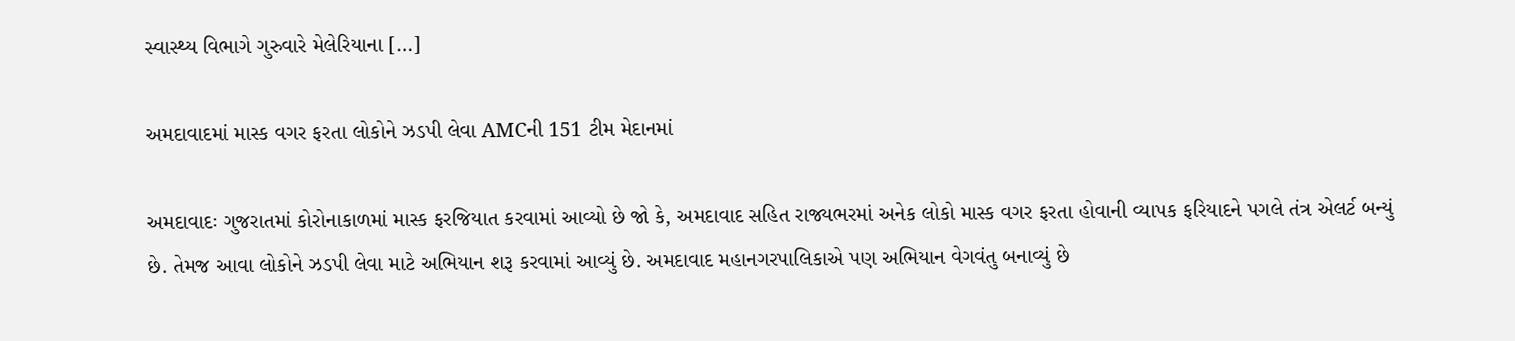સ્વાસ્થ્ય વિભાગે ગુરુવારે મેલેરિયાના […]

અમદાવાદમાં માસ્ક વગર ફરતા લોકોને ઝડપી લેવા AMCની 151 ટીમ મેદાનમાં

અમદાવાદઃ ગુજરાતમાં કોરોનાકાળમાં માસ્ક ફરજિયાત કરવામાં આવ્યો છે જો કે, અમદાવાદ સહિત રાજ્યભરમાં અનેક લોકો માસ્ક વગર ફરતા હોવાની વ્યાપક ફરિયાદને પગલે તંત્ર એલર્ટ બન્યું છે. તેમજ આવા લોકોને ઝડપી લેવા માટે અભિયાન શરૂ કરવામાં આવ્યું છે. અમદાવાદ મહાનગરપાલિકાએ પણ અભિયાન વેગવંતુ બનાવ્યું છે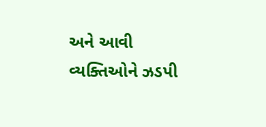અને આવી વ્યક્તિઓને ઝડપી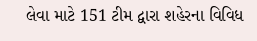લેવા માટે 151 ટીમ દ્વારા શહેરના વિવિધ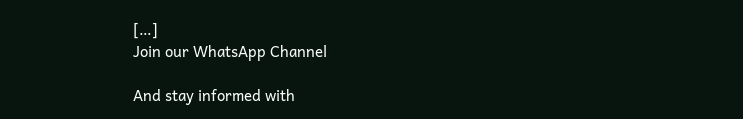[…]
Join our WhatsApp Channel

And stay informed with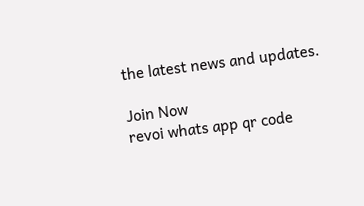the latest news and updates.

Join Now
revoi whats app qr code